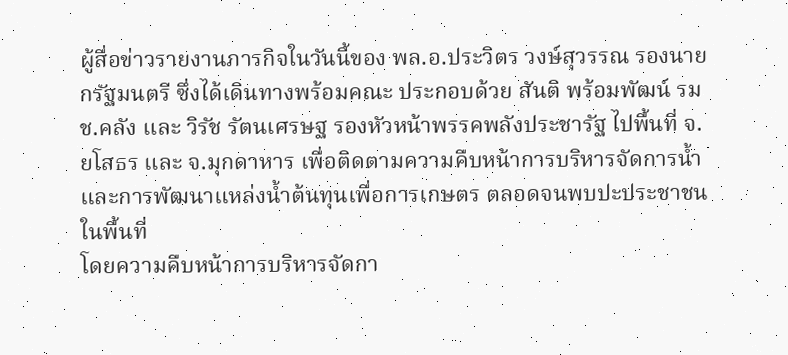ผู้สื่อข่าวรายงานภารกิจในวันนี้ของ พล.อ.ประวิตร วงษ์สุวรรณ รองนายกรัฐมนตรี ซึ่งได้เดินทางพร้อมคณะ ประกอบด้วย สันติ พร้อมพัฒน์ รมช.คลัง และ วิรัช รัตนเศรษฐ รองหัวหน้าพรรคพลังประชารัฐ ไปพื้นที่ จ.ยโสธร และ จ.มุกดาหาร เพื่อติดตามความคืบหน้าการบริหารจัดการน้ำและการพัฒนาแหล่งน้ำต้นทุนเพื่อการเกษตร ตลอดจนพบปะประชาชนในพื้นที่
โดยความคืบหน้าการบริหารจัดกา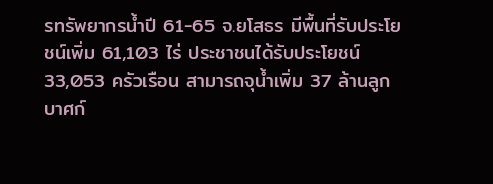รทรัพยากรน้ำปี 61-65 จ.ยโสธร มีพื้นที่รับประโยชน์เพิ่ม 61,103 ไร่ ประชาชนได้รับประโยชน์ 33,053 ครัวเรือน สามารถจุน้ำเพิ่ม 37 ล้านลูกบาศก์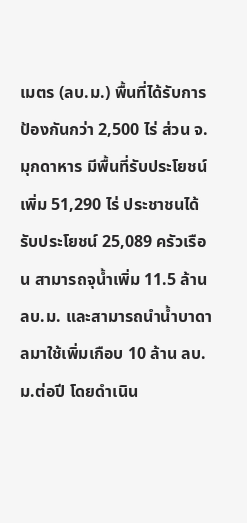เมตร (ลบ.ม.) พื้นที่ได้รับการป้องกันกว่า 2,500 ไร่ ส่วน จ.มุกดาหาร มีพื้นที่รับประโยชน์เพิ่ม 51,290 ไร่ ประชาชนได้รับประโยชน์ 25,089 ครัวเรือน สามารถจุน้ำเพิ่ม 11.5 ล้าน ลบ.ม. และสามารถนำน้ำบาดาลมาใช้เพิ่มเกือบ 10 ล้าน ลบ.ม.ต่อปี โดยดำเนิน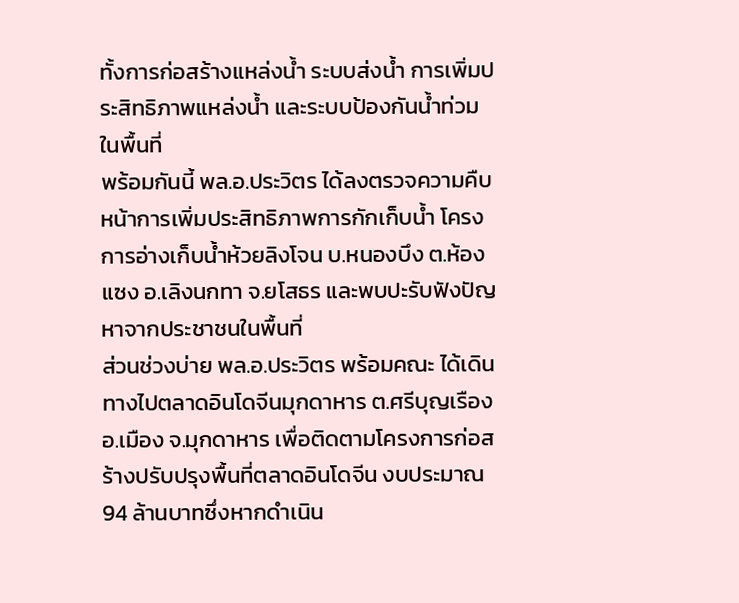ทั้งการก่อสร้างแหล่งน้ำ ระบบส่งน้ำ การเพิ่มประสิทธิภาพแหล่งน้ำ และระบบป้องกันน้ำท่วมในพื้นที่
พร้อมกันนี้ พล.อ.ประวิตร ได้ลงตรวจความคืบหน้าการเพิ่มประสิทธิภาพการกักเก็บน้ำ โครงการอ่างเก็บน้ำห้วยลิงโจน บ.หนองบึง ต.ห้องแซง อ.เลิงนกทา จ.ยโสธร และพบปะรับฟังปัญหาจากประชาชนในพื้นที่
ส่วนช่วงบ่าย พล.อ.ประวิตร พร้อมคณะ ได้เดินทางไปตลาดอินโดจีนมุกดาหาร ต.ศรีบุญเรือง อ.เมือง จ.มุกดาหาร เพื่อติดตามโครงการก่อสร้างปรับปรุงพื้นที่ตลาดอินโดจีน งบประมาณ 94 ล้านบาทซึ่งหากดำเนิน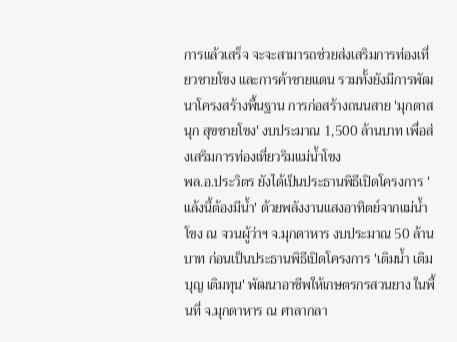การแล้วเสร็จ จะจะสามารถช่วยส่งเสริมการท่องเที่ยวชายโขง และการค้าชายแดน รวมทั้งยังมีการพัฒนาโครงสร้างพื้นฐาน การก่อสร้างถนนสาย 'มุกดาสนุก สุขชายโขง' งบประมาณ 1,500 ล้านบาท เพื่อส่งเสริมการท่องเที่ยวริมแม่น้ำโขง
พล.อ.ประวิตร ยังได้เป็นประธานพิธีเปิดโครงการ 'แล้งนี้ต้องมีน้ำ' ด้วยพลังงานแสงอาทิตย์จากแม่น้ำโขง ณ จวนผู้ว่าฯ จ.มุกดาหาร งบประมาณ 50 ล้านบาท ก่อนเป็นประธานพิธีเปิดโครงการ 'เติมน้ำ เติมบุญ เติมทุน' พัฒนาอาชีพให้เกษตรกรสวนยาง ในพื้นที่ จ.มุกดาหาร ณ ศาลากลา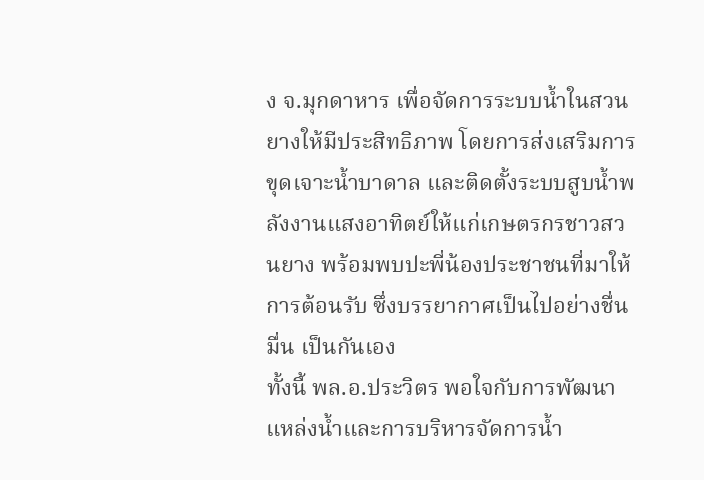ง จ.มุกดาหาร เพื่อจัดการระบบน้ำในสวนยางให้มีประสิทธิภาพ โดยการส่งเสริมการขุดเจาะน้ำบาดาล และติดตั้งระบบสูบน้ำพลังงานแสงอาทิตย์ให้แก่เกษตรกรชาวสวนยาง พร้อมพบปะพี่น้องประชาชนที่มาให้การต้อนรับ ซึ่งบรรยากาศเป็นไปอย่างชื่นมื่น เป็นกันเอง
ทั้งนี้ พล.อ.ประวิตร พอใจกับการพัฒนาแหล่งน้ำและการบริหารจัดการน้ำ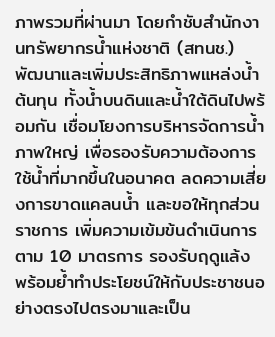ภาพรวมที่ผ่านมา โดยกำชับสำนักงานทรัพยากรน้ำแห่งชาติ (สทนช.) พัฒนาและเพิ่มประสิทธิภาพแหล่งน้ำต้นทุน ทั้งน้ำบนดินและน้ำใต้ดินไปพร้อมกัน เชื่อมโยงการบริหารจัดการน้ำภาพใหญ่ เพื่อรองรับความต้องการใช้น้ำที่มากขึ้นในอนาคต ลดความเสี่ยงการขาดแคลนน้ำ และขอให้ทุกส่วนราชการ เพิ่มความเข้มข้นดำเนินการตาม 10 มาตรการ รองรับฤดูแล้ง พร้อมย้ำทำประโยชน์ให้กับประชาชนอย่างตรงไปตรงมาและเป็น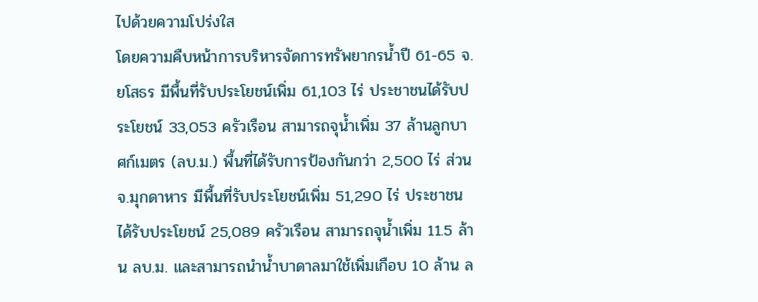ไปด้วยความโปร่งใส
โดยความคืบหน้าการบริหารจัดการทรัพยากรน้ำปี 61-65 จ.ยโสธร มีพื้นที่รับประโยชน์เพิ่ม 61,103 ไร่ ประชาชนได้รับประโยชน์ 33,053 ครัวเรือน สามารถจุน้ำเพิ่ม 37 ล้านลูกบาศก์เมตร (ลบ.ม.) พื้นที่ได้รับการป้องกันกว่า 2,500 ไร่ ส่วน จ.มุกดาหาร มีพื้นที่รับประโยชน์เพิ่ม 51,290 ไร่ ประชาชนได้รับประโยชน์ 25,089 ครัวเรือน สามารถจุน้ำเพิ่ม 11.5 ล้าน ลบ.ม. และสามารถนำน้ำบาดาลมาใช้เพิ่มเกือบ 10 ล้าน ล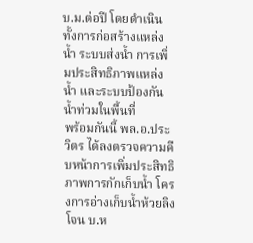บ.ม.ต่อปี โดยดำเนินทั้งการก่อสร้างแหล่งน้ำ ระบบส่งน้ำ การเพิ่มประสิทธิภาพแหล่งน้ำ และระบบป้องกันน้ำท่วมในพื้นที่
พร้อมกันนี้ พล.อ.ประวิตร ได้ลงตรวจความคืบหน้าการเพิ่มประสิทธิภาพการกักเก็บน้ำ โครงการอ่างเก็บน้ำห้วยลิงโจน บ.ห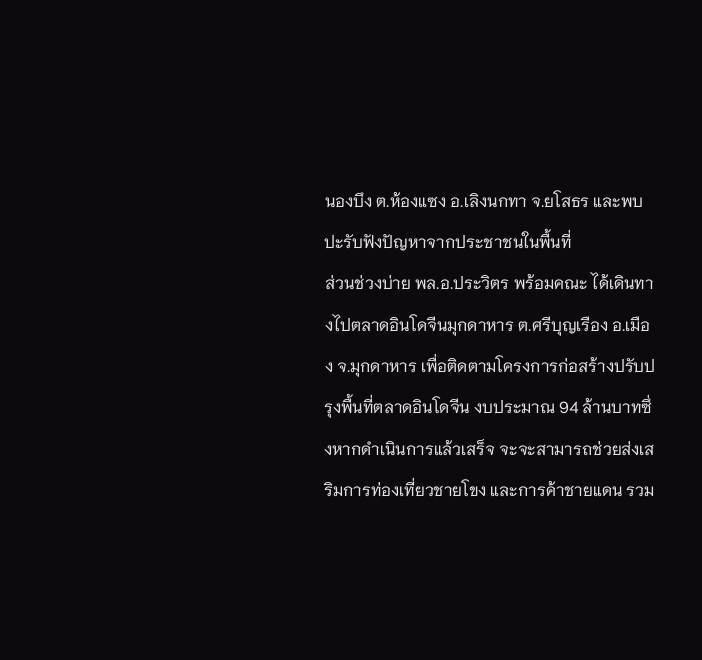นองบึง ต.ห้องแซง อ.เลิงนกทา จ.ยโสธร และพบปะรับฟังปัญหาจากประชาชนในพื้นที่
ส่วนช่วงบ่าย พล.อ.ประวิตร พร้อมคณะ ได้เดินทางไปตลาดอินโดจีนมุกดาหาร ต.ศรีบุญเรือง อ.เมือง จ.มุกดาหาร เพื่อติดตามโครงการก่อสร้างปรับปรุงพื้นที่ตลาดอินโดจีน งบประมาณ 94 ล้านบาทซึ่งหากดำเนินการแล้วเสร็จ จะจะสามารถช่วยส่งเสริมการท่องเที่ยวชายโขง และการค้าชายแดน รวม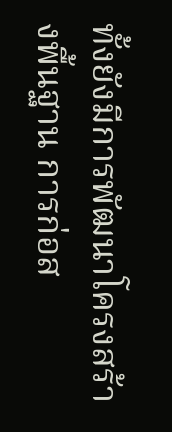ทั้งยังมีการพัฒนาโครงสร้างพื้นฐาน การก่อส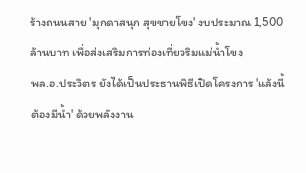ร้างถนนสาย 'มุกดาสนุก สุขชายโขง' งบประมาณ 1,500 ล้านบาท เพื่อส่งเสริมการท่องเที่ยวริมแม่น้ำโขง
พล.อ.ประวิตร ยังได้เป็นประธานพิธีเปิดโครงการ 'แล้งนี้ต้องมีน้ำ' ด้วยพลังงาน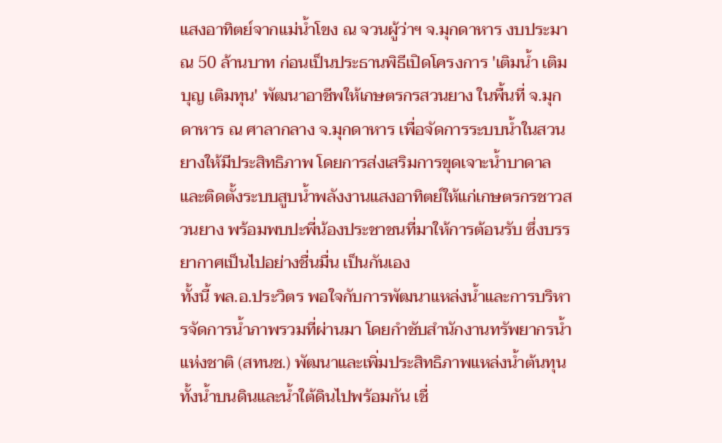แสงอาทิตย์จากแม่น้ำโขง ณ จวนผู้ว่าฯ จ.มุกดาหาร งบประมาณ 50 ล้านบาท ก่อนเป็นประธานพิธีเปิดโครงการ 'เติมน้ำ เติมบุญ เติมทุน' พัฒนาอาชีพให้เกษตรกรสวนยาง ในพื้นที่ จ.มุกดาหาร ณ ศาลากลาง จ.มุกดาหาร เพื่อจัดการระบบน้ำในสวนยางให้มีประสิทธิภาพ โดยการส่งเสริมการขุดเจาะน้ำบาดาล และติดตั้งระบบสูบน้ำพลังงานแสงอาทิตย์ให้แก่เกษตรกรชาวสวนยาง พร้อมพบปะพี่น้องประชาชนที่มาให้การต้อนรับ ซึ่งบรรยากาศเป็นไปอย่างชื่นมื่น เป็นกันเอง
ทั้งนี้ พล.อ.ประวิตร พอใจกับการพัฒนาแหล่งน้ำและการบริหารจัดการน้ำภาพรวมที่ผ่านมา โดยกำชับสำนักงานทรัพยากรน้ำแห่งชาติ (สทนช.) พัฒนาและเพิ่มประสิทธิภาพแหล่งน้ำต้นทุน ทั้งน้ำบนดินและน้ำใต้ดินไปพร้อมกัน เชื่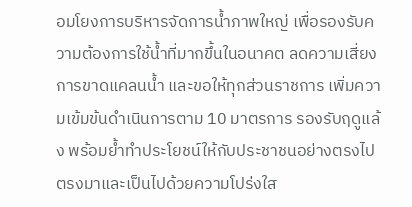อมโยงการบริหารจัดการน้ำภาพใหญ่ เพื่อรองรับความต้องการใช้น้ำที่มากขึ้นในอนาคต ลดความเสี่ยงการขาดแคลนน้ำ และขอให้ทุกส่วนราชการ เพิ่มความเข้มข้นดำเนินการตาม 10 มาตรการ รองรับฤดูแล้ง พร้อมย้ำทำประโยชน์ให้กับประชาชนอย่างตรงไปตรงมาและเป็นไปด้วยความโปร่งใส